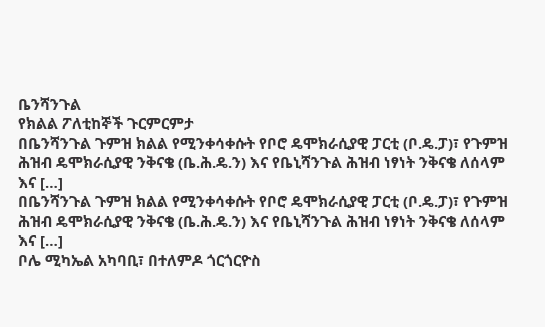ቤንሻንጉል
የክልል ፖለቲከኞች ጉርምርምታ
በቤንሻንጉል ጉምዝ ክልል የሚንቀሳቀሱት የቦሮ ዴሞክራሲያዊ ፓርቲ (ቦ.ዴ.ፓ)፣ የጉምዝ ሕዝብ ዴሞክራሲያዊ ንቅናቄ (ቤ.ሕ.ዴ.ን) እና የቤኒሻንጉል ሕዝብ ነፃነት ንቅናቄ ለሰላም እና […]
በቤንሻንጉል ጉምዝ ክልል የሚንቀሳቀሱት የቦሮ ዴሞክራሲያዊ ፓርቲ (ቦ.ዴ.ፓ)፣ የጉምዝ ሕዝብ ዴሞክራሲያዊ ንቅናቄ (ቤ.ሕ.ዴ.ን) እና የቤኒሻንጉል ሕዝብ ነፃነት ንቅናቄ ለሰላም እና […]
ቦሌ ሚካኤል አካባቢ፣ በተለምዶ ጎርጎርዮስ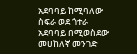አደባባይ ከሚባለው ስፍራ ወደ ጎተራ አደባባይ በሚወስደው መሀከለኛ መንገድ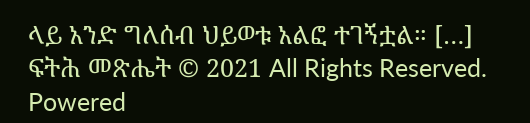ላይ አንድ ግለሰብ ህይወቱ አልፎ ተገኝቷል። […]
ፍትሕ መጽሔት © 2021 All Rights Reserved. Powered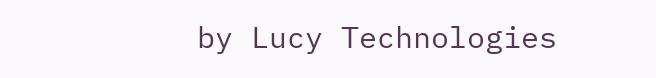by Lucy Technologies